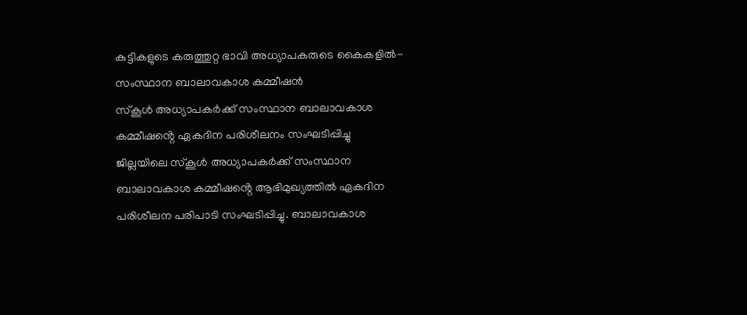കുട്ടികളുടെ കരുത്തുറ്റ ഭാവി അധ്യാപകരുടെ കൈകളിൽ- സംസ്ഥാന ബാലാവകാശ കമ്മീഷൻ
സ്കൂൾ അധ്യാപകർക്ക് സംസ്ഥാന ബാലാവകാശ കമ്മീഷൻ്റെ ഏകദിന പരിശീലനം സംഘടിപ്പിച്ചു
ജില്ലയിലെ സ്കൂൾ അധ്യാപകർക്ക് സംസ്ഥാന ബാലാവകാശ കമ്മീഷൻ്റെ ആഭിമുഖ്യത്തിൽ ഏകദിന പരിശീലന പരിപാടി സംഘടിപ്പിച്ചു. ബാലാവകാശ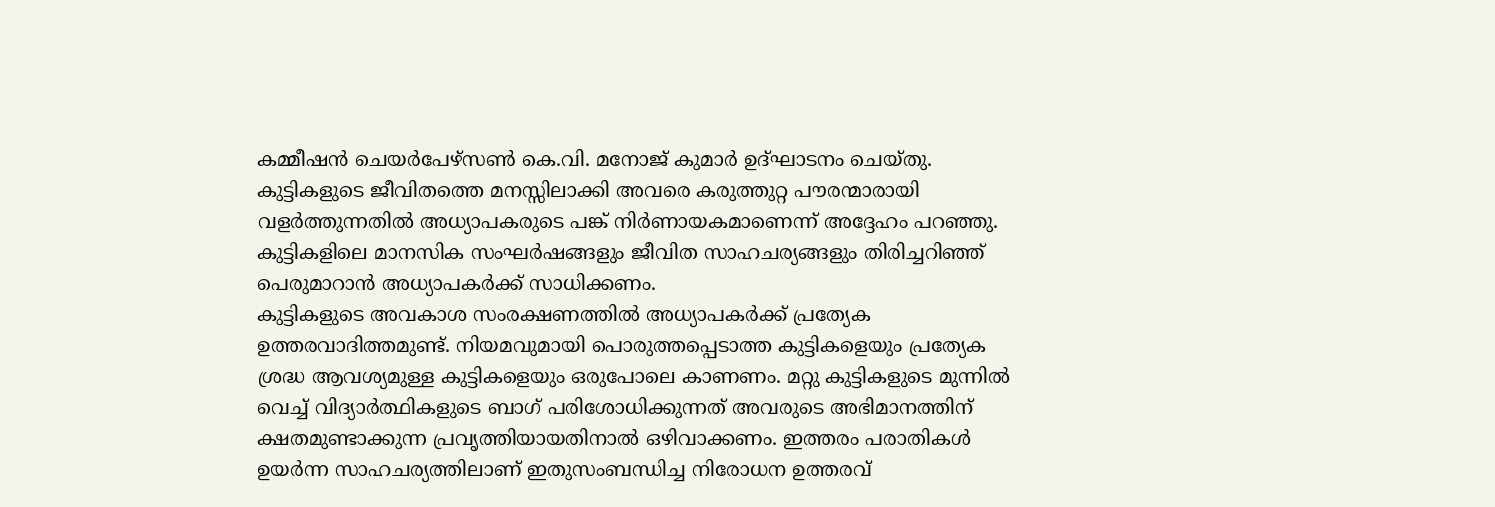കമ്മീഷൻ ചെയർപേഴ്സൺ കെ.വി. മനോജ് കുമാർ ഉദ്ഘാടനം ചെയ്തു.
കുട്ടികളുടെ ജീവിതത്തെ മനസ്സിലാക്കി അവരെ കരുത്തുറ്റ പൗരന്മാരായി വളർത്തുന്നതിൽ അധ്യാപകരുടെ പങ്ക് നിർണായകമാണെന്ന് അദ്ദേഹം പറഞ്ഞു. കുട്ടികളിലെ മാനസിക സംഘർഷങ്ങളും ജീവിത സാഹചര്യങ്ങളും തിരിച്ചറിഞ്ഞ് പെരുമാറാൻ അധ്യാപകർക്ക് സാധിക്കണം.
കുട്ടികളുടെ അവകാശ സംരക്ഷണത്തിൽ അധ്യാപകർക്ക് പ്രത്യേക ഉത്തരവാദിത്തമുണ്ട്. നിയമവുമായി പൊരുത്തപ്പെടാത്ത കുട്ടികളെയും പ്രത്യേക ശ്രദ്ധ ആവശ്യമുള്ള കുട്ടികളെയും ഒരുപോലെ കാണണം. മറ്റു കുട്ടികളുടെ മുന്നിൽ വെച്ച് വിദ്യാർത്ഥികളുടെ ബാഗ് പരിശോധിക്കുന്നത് അവരുടെ അഭിമാനത്തിന് ക്ഷതമുണ്ടാക്കുന്ന പ്രവൃത്തിയായതിനാൽ ഒഴിവാക്കണം. ഇത്തരം പരാതികൾ ഉയർന്ന സാഹചര്യത്തിലാണ് ഇതുസംബന്ധിച്ച നിരോധന ഉത്തരവ്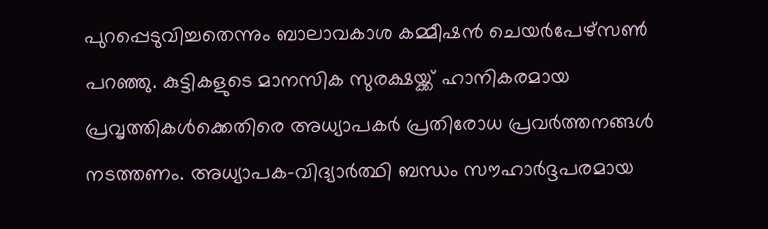പുറപ്പെടുവിച്ചതെന്നും ബാലാവകാശ കമ്മീഷൻ ചെയർപേഴ്സൺ പറഞ്ഞു. കുട്ടികളുടെ മാനസിക സുരക്ഷയ്ക്ക് ഹാനികരമായ പ്രവൃത്തികൾക്കെതിരെ അധ്യാപകർ പ്രതിരോധ പ്രവർത്തനങ്ങൾ നടത്തണം. അധ്യാപക-വിദ്യാർത്ഥി ബന്ധം സൗഹാർദ്ദപരമായ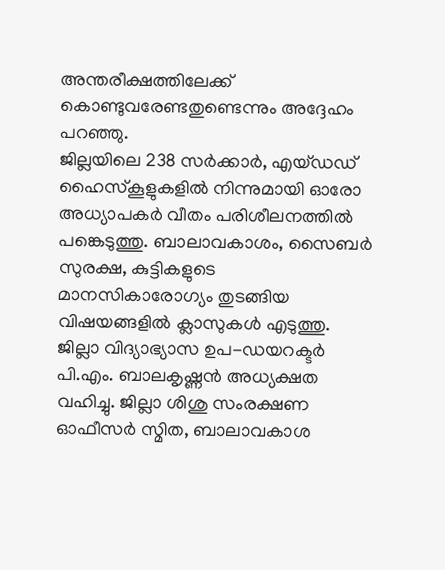അന്തരീക്ഷത്തിലേക്ക് കൊണ്ടുവരേണ്ടതുണ്ടെന്നും അദ്ദേഹം പറഞ്ഞു.
ജില്ലയിലെ 238 സർക്കാർ, എയ്ഡഡ് ഹൈസ്കൂളുകളിൽ നിന്നുമായി ഓരോ അധ്യാപകർ വീതം പരിശീലനത്തിൽ പങ്കെടുത്തു. ബാലാവകാശം, സൈബർ സുരക്ഷ, കുട്ടികളുടെ മാനസികാരോഗ്യം തുടങ്ങിയ വിഷയങ്ങളിൽ ക്ലാസുകൾ എടുത്തു.
ജില്ലാ വിദ്യാഭ്യാസ ഉപ-ഡയറക്ടർ പി.എം. ബാലകൃഷ്ണൻ അധ്യക്ഷത വഹിച്ചു. ജില്ലാ ശിശു സംരക്ഷണ ഓഫീസർ സ്മിത, ബാലാവകാശ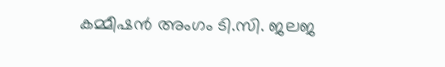കമ്മീഷൻ അംഗം ടി.സി. ജലജ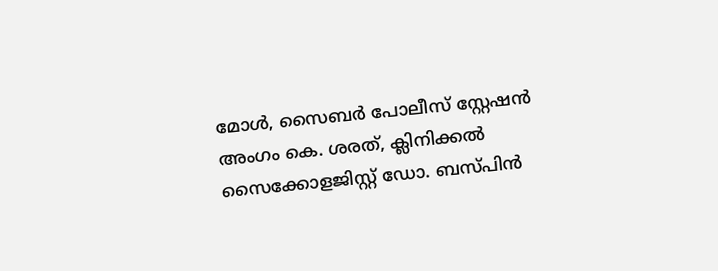മോൾ, സൈബർ പോലീസ് സ്റ്റേഷൻ അംഗം കെ. ശരത്, ക്ലിനിക്കൽ സൈക്കോളജിസ്റ്റ് ഡോ. ബസ്പിൻ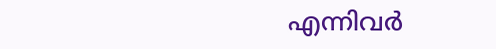എന്നിവർ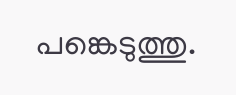പങ്കെടുത്തു.